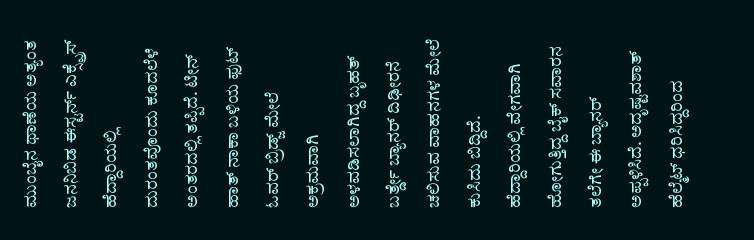ಮುಂಬೈನ ಥಾಣೆಯ ಅತ್ಯಂತ ಜನನಿಬಿಡ ಈಸ್ಟರ್ನ್ ಎಕ್ಸ್ಪ್ರೆಸ್ ಹೆದ್ದಾರಿಯಲ್ಲಿ ದುರಂತವೊಂದು ಕೂದಲೆಳೆ ಅಂತರದಲ್ಲಿ ತಪ್ಪಿದೆ. ಟೀನ್ ಹಾತ್ ನಾಕಾ ಬಳಿಯ ಫುಟ್ ಓವರ್ ಬ್ರಿಡ್ಜ್ ಮೇಲೆ ಅಕ್ರಮವಾಗಿ ಅಳವಡಿಸಲಾಗಿದ್ದ ಬೃಹತ್ ಬರ್ತ್ಡೇ ಬ್ಯಾನರ್ ದಿಢೀರನೆ ಚಲಿಸುವ ವಾಹನಗಳ ಮೇಲೆ ಕುಸಿದು ಬಿದ್ದಿದೆ. ಹೆದ್ದಾರಿಯಲ್ಲಿ ವೇಗವಾಗಿ ಹೋಗುತ್ತಿದ್ದ ಬೈಕ್ ಸವಾರನ ತಲೆಗೇ ಈ ಬ್ಯಾನರ್ ಅಪ್ಪಳಿಸಿದೆ. ಅದೃಷ್ಟವಶಾತ್ ಹೆಲ್ಮೆಟ್ ಧರಿಸಿದ್ದರಿಂದ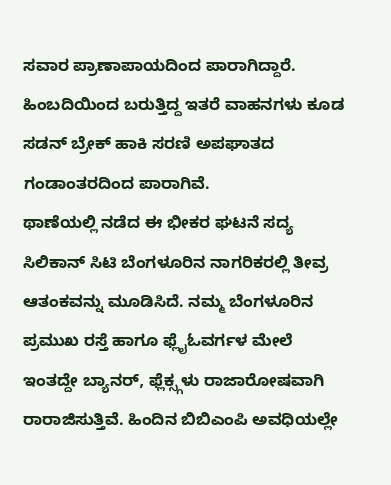ಸವಾರ ಪ್ರಾಣಾಪಾಯದಿಂದ ಪಾರಾಗಿದ್ದಾರೆ. ಹಿಂಬದಿಯಿಂದ ಬರುತ್ತಿದ್ದ ಇತರೆ ವಾಹನಗಳು ಕೂಡ ಸಡನ್ ಬ್ರೇಕ್ ಹಾಕಿ ಸರಣಿ ಅಪಘಾತದ ಗಂಡಾಂತರದಿಂದ ಪಾರಾಗಿವೆ.
ಥಾಣೆಯಲ್ಲಿ ನಡೆದ ಈ ಭೀಕರ ಘಟನೆ ಸದ್ಯ ಸಿಲಿಕಾನ್ ಸಿಟಿ ಬೆಂಗಳೂರಿನ ನಾಗರಿಕರಲ್ಲಿ ತೀವ್ರ ಆತಂಕವನ್ನು ಮೂಡಿಸಿದೆ. ನಮ್ಮ ಬೆಂಗಳೂರಿನ ಪ್ರಮುಖ ರಸ್ತೆ ಹಾಗೂ ಫ್ಲೈಓವರ್ಗಳ ಮೇಲೆ ಇಂತದ್ದೇ ಬ್ಯಾನರ್, ಫ್ಲೆಕ್ಸ್ಗಳು ರಾಜಾರೋಷವಾಗಿ ರಾರಾಜಿಸುತ್ತಿವೆ. ಹಿಂದಿನ ಬಿಬಿಎಂಪಿ ಅವಧಿಯಲ್ಲೇ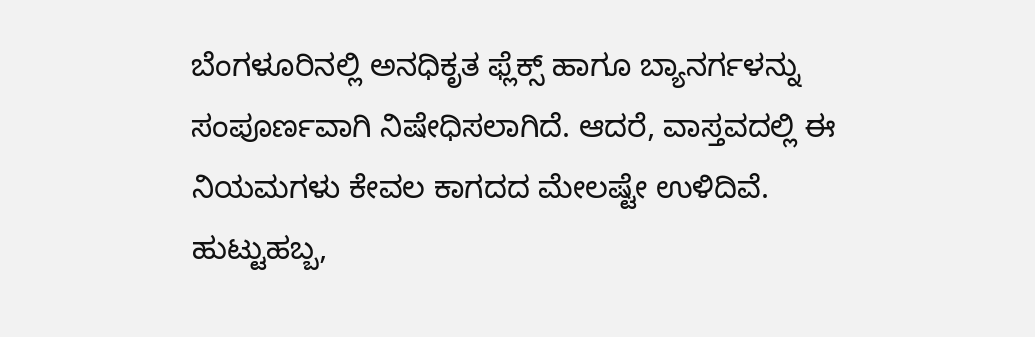ಬೆಂಗಳೂರಿನಲ್ಲಿ ಅನಧಿಕೃತ ಫ್ಲೆಕ್ಸ್ ಹಾಗೂ ಬ್ಯಾನರ್ಗಳನ್ನು ಸಂಪೂರ್ಣವಾಗಿ ನಿಷೇಧಿಸಲಾಗಿದೆ. ಆದರೆ, ವಾಸ್ತವದಲ್ಲಿ ಈ ನಿಯಮಗಳು ಕೇವಲ ಕಾಗದದ ಮೇಲಷ್ಟೇ ಉಳಿದಿವೆ.
ಹುಟ್ಟುಹಬ್ಬ,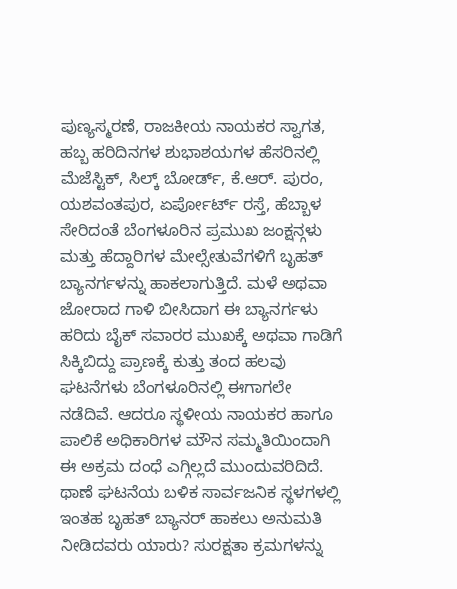ಪುಣ್ಯಸ್ಮರಣೆ, ರಾಜಕೀಯ ನಾಯಕರ ಸ್ವಾಗತ, ಹಬ್ಬ ಹರಿದಿನಗಳ ಶುಭಾಶಯಗಳ ಹೆಸರಿನಲ್ಲಿ ಮೆಜೆಸ್ಟಿಕ್, ಸಿಲ್ಕ್ ಬೋರ್ಡ್, ಕೆ.ಆರ್. ಪುರಂ, ಯಶವಂತಪುರ, ಏರ್ಪೋರ್ಟ್ ರಸ್ತೆ, ಹೆಬ್ಬಾಳ ಸೇರಿದಂತೆ ಬೆಂಗಳೂರಿನ ಪ್ರಮುಖ ಜಂಕ್ಷನ್ಗಳು ಮತ್ತು ಹೆದ್ದಾರಿಗಳ ಮೇಲ್ಸೇತುವೆಗಳಿಗೆ ಬೃಹತ್ ಬ್ಯಾನರ್ಗಳನ್ನು ಹಾಕಲಾಗುತ್ತಿದೆ. ಮಳೆ ಅಥವಾ ಜೋರಾದ ಗಾಳಿ ಬೀಸಿದಾಗ ಈ ಬ್ಯಾನರ್ಗಳು ಹರಿದು ಬೈಕ್ ಸವಾರರ ಮುಖಕ್ಕೆ ಅಥವಾ ಗಾಡಿಗೆ ಸಿಕ್ಕಿಬಿದ್ದು ಪ್ರಾಣಕ್ಕೆ ಕುತ್ತು ತಂದ ಹಲವು ಘಟನೆಗಳು ಬೆಂಗಳೂರಿನಲ್ಲಿ ಈಗಾಗಲೇ ನಡೆದಿವೆ. ಆದರೂ ಸ್ಥಳೀಯ ನಾಯಕರ ಹಾಗೂ ಪಾಲಿಕೆ ಅಧಿಕಾರಿಗಳ ಮೌನ ಸಮ್ಮತಿಯಿಂದಾಗಿ ಈ ಅಕ್ರಮ ದಂಧೆ ಎಗ್ಗಿಲ್ಲದೆ ಮುಂದುವರಿದಿದೆ. ಥಾಣೆ ಘಟನೆಯ ಬಳಿಕ ಸಾರ್ವಜನಿಕ ಸ್ಥಳಗಳಲ್ಲಿ ಇಂತಹ ಬೃಹತ್ ಬ್ಯಾನರ್ ಹಾಕಲು ಅನುಮತಿ ನೀಡಿದವರು ಯಾರು? ಸುರಕ್ಷತಾ ಕ್ರಮಗಳನ್ನು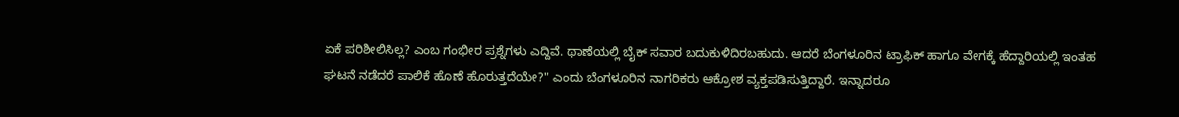ಏಕೆ ಪರಿಶೀಲಿಸಿಲ್ಲ? ಎಂಬ ಗಂಭೀರ ಪ್ರಶ್ನೆಗಳು ಎದ್ದಿವೆ. ಥಾಣೆಯಲ್ಲಿ ಬೈಕ್ ಸವಾರ ಬದುಕುಳಿದಿರಬಹುದು. ಆದರೆ ಬೆಂಗಳೂರಿನ ಟ್ರಾಫಿಕ್ ಹಾಗೂ ವೇಗಕ್ಕೆ ಹೆದ್ದಾರಿಯಲ್ಲಿ ಇಂತಹ ಘಟನೆ ನಡೆದರೆ ಪಾಲಿಕೆ ಹೊಣೆ ಹೊರುತ್ತದೆಯೇ?" ಎಂದು ಬೆಂಗಳೂರಿನ ನಾಗರಿಕರು ಆಕ್ರೋಶ ವ್ಯಕ್ತಪಡಿಸುತ್ತಿದ್ದಾರೆ. ಇನ್ನಾದರೂ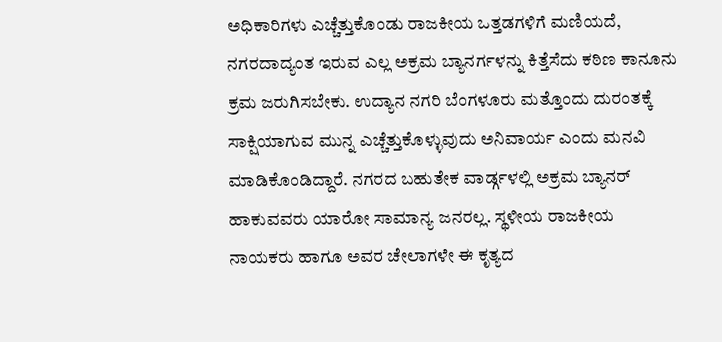ಅಧಿಕಾರಿಗಳು ಎಚ್ಚೆತ್ತುಕೊಂಡು ರಾಜಕೀಯ ಒತ್ತಡಗಳಿಗೆ ಮಣಿಯದೆ, ನಗರದಾದ್ಯಂತ ಇರುವ ಎಲ್ಲ ಅಕ್ರಮ ಬ್ಯಾನರ್ಗಳನ್ನು ಕಿತ್ತೆಸೆದು ಕಠಿಣ ಕಾನೂನು ಕ್ರಮ ಜರುಗಿಸಬೇಕು. ಉದ್ಯಾನ ನಗರಿ ಬೆಂಗಳೂರು ಮತ್ತೊಂದು ದುರಂತಕ್ಕೆ ಸಾಕ್ಷಿಯಾಗುವ ಮುನ್ನ ಎಚ್ಚೆತ್ತುಕೊಳ್ಳುವುದು ಅನಿವಾರ್ಯ ಎಂದು ಮನವಿ ಮಾಡಿಕೊಂಡಿದ್ದಾರೆ. ನಗರದ ಬಹುತೇಕ ವಾರ್ಡ್ಗಳಲ್ಲಿ ಅಕ್ರಮ ಬ್ಯಾನರ್ ಹಾಕುವವರು ಯಾರೋ ಸಾಮಾನ್ಯ ಜನರಲ್ಲ. ಸ್ಥಳೀಯ ರಾಜಕೀಯ ನಾಯಕರು ಹಾಗೂ ಅವರ ಚೇಲಾಗಳೇ ಈ ಕೃತ್ಯದ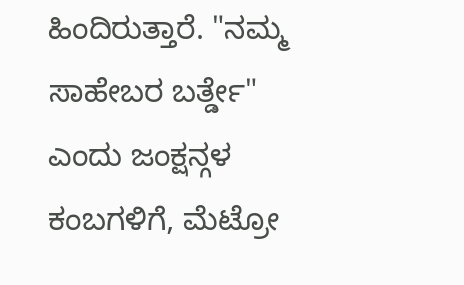ಹಿಂದಿರುತ್ತಾರೆ. "ನಮ್ಮ ಸಾಹೇಬರ ಬರ್ತ್ಡೇ" ಎಂದು ಜಂಕ್ಷನ್ಗಳ ಕಂಬಗಳಿಗೆ, ಮೆಟ್ರೋ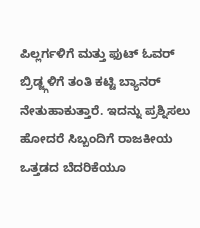ಪಿಲ್ಲರ್ಗಳಿಗೆ ಮತ್ತು ಫುಟ್ ಓವರ್ ಬ್ರಿಡ್ಜ್ಗಳಿಗೆ ತಂತಿ ಕಟ್ಟಿ ಬ್ಯಾನರ್ ನೇತುಹಾಕುತ್ತಾರೆ. ಇದನ್ನು ಪ್ರಶ್ನಿಸಲು ಹೋದರೆ ಸಿಬ್ಬಂದಿಗೆ ರಾಜಕೀಯ ಒತ್ತಡದ ಬೆದರಿಕೆಯೂ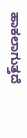ಹಾಕಲಾಗುತ್ತದೆ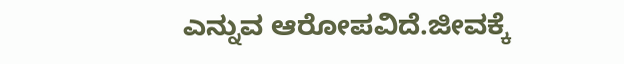ಎನ್ನುವ ಆರೋಪವಿದೆ.ಜೀವಕ್ಕೆ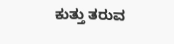ಕುತ್ತು ತರುವ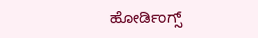ಹೋರ್ಡಿಂಗ್ಸ್